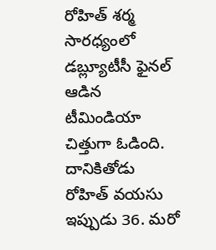రోహిత్ శర్మ సారధ్యంలో డబ్ల్యూటీసీ ఫైనల్ ఆడిన టీమిండియా చిత్తుగా ఓడింది. దానికితోడు రోహిత్ వయసు ఇప్పుడు 36. మరో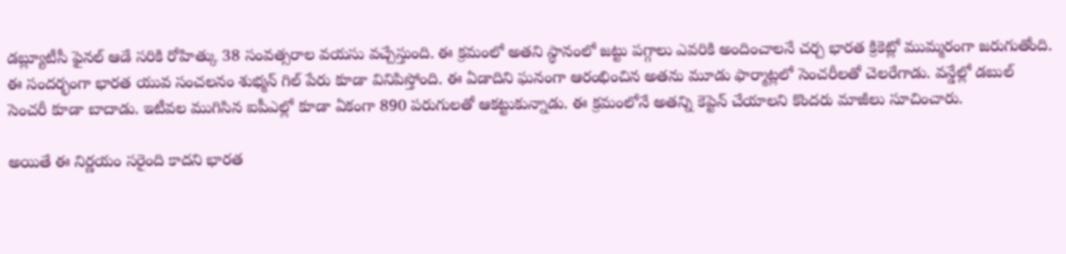డబ్ల్యూటీసీ ఫైనల్ ఆడే సరికి రోహిత్కు 38 సంవత్సరాల వయసు వచ్చేస్తుంది. ఈ క్రమంలో అతని స్థానంలో జట్టు పగ్గాలు ఎవరికి అందించాలనే చర్చ భారత క్రికెట్లో ముమ్మరంగా జరుగుతోంది.
ఈ సందర్భంగా భారత యువ సంచలనం శుభ్మన్ గిల్ పేరు కూడా వినిపిస్తోంది. ఈ ఏడాదిని ఘనంగా ఆరంభించిన అతను మూడు ఫార్మాట్లలో సెంచరీలతో చెలరేగాడు. వన్డేల్లో డబుల్ సెంచరీ కూడా బాదాడు. ఇటీవల ముగిసిన ఐపీఎల్లో కూడా ఏకంగా 890 పరుగులతో ఆకట్టుకున్నాడు. ఈ క్రమంలోనే అతన్ని కెప్టెన్ చేయాలని కొందరు మాజీలు సూచించారు.

అయితే ఈ నిర్ణయం సరైంది కాదని భారత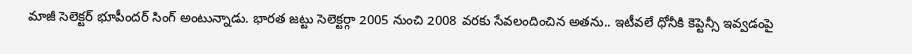మాజీ సెలెక్టర్ భూపీందర్ సింగ్ అంటున్నాడు. భారత జట్టు సెలెక్టర్గా 2005 నుంచి 2008 వరకు సేవలందించిన అతను.. ఇటీవలే ధోనీకి కెప్టెన్సీ ఇవ్వడంపై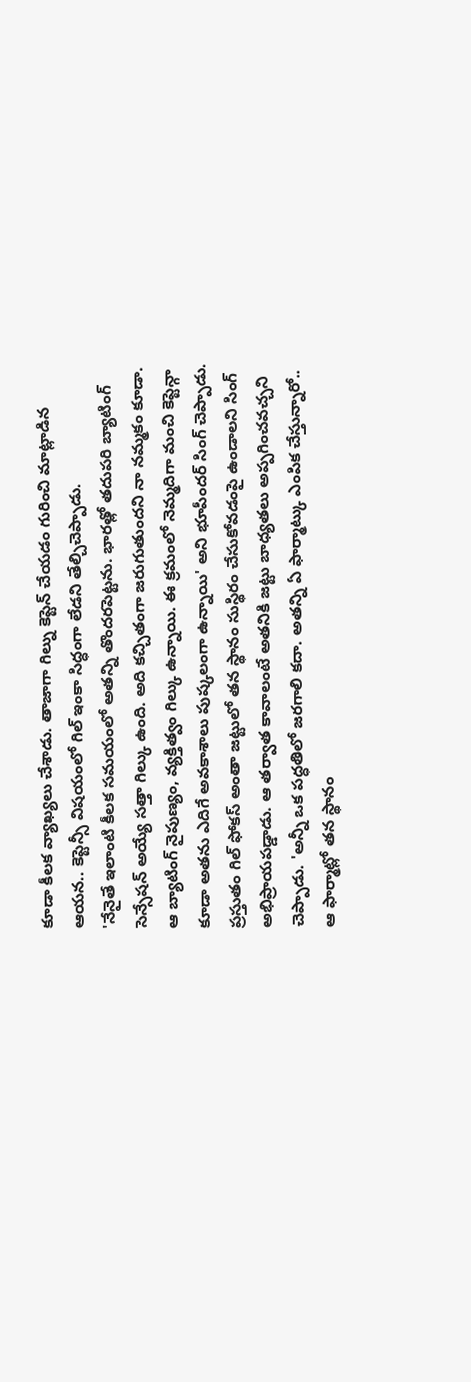కూడా కీలక వ్యాఖ్యలు చేశాడు. తాజాగా గిల్ను కెప్టెన్ చేయడం గురించి మాట్లాడిన ఆయన.. కెప్టెన్సీ విషయంలో గిల్ ఇంకా సిద్ధంగా లేడని తేల్చిచెప్పాడు.
'నేనైతే ఇలాంటి కీలక సమయంలో అతన్ని తొందరపెట్టను. భారత్లో తదుపరి బ్యాటింగ్ సెన్సేషన్ అయ్యే సత్తా గిల్కు ఉంది. అది కచ్చితంగా జరుగుతుందని నా నమ్మకం కూడా. ఆ బ్యాటింగ్ నైపుణ్యం, వ్యక్తిత్వం గిల్కు ఉన్నాయి. ఈ క్రమంలో నెమ్మదిగా మంచి కెప్టెన్గా కూడా అతను ఎదిగే అవకాశాలు పుష్కలంగా ఉన్నాయి' అని భూపీందర్ సింగ్ చెప్పాడు.
ప్రస్తుతం గిల్ ఫోకస్ అంతా జట్టులో తన స్థానం సుస్థిరం చేసుకోవడంపై ఉండాలని సింగ్ అభిప్రాయపడ్డాడు. ఆ తర్వాత కావాలంటే అతనికి జట్టు బాధ్యతలు అప్పగించవచ్చని చెప్పాడు. 'అన్నీ ఒక పద్ధతిలో జరగాలి కదా. అతన్ని ఏ ఫార్మాట్కు ఎంపిక చేస్తున్నారో.. ఆ ఫార్మాట్లో తన స్థానం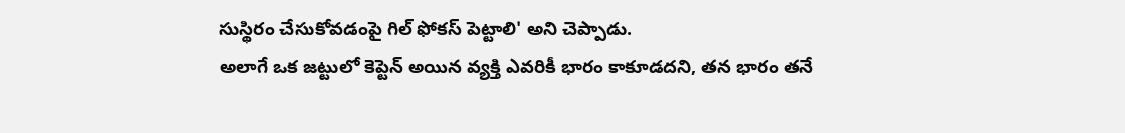సుస్థిరం చేసుకోవడంపై గిల్ ఫోకస్ పెట్టాలి' అని చెప్పాడు.
అలాగే ఒక జట్టులో కెప్టెన్ అయిన వ్యక్తి ఎవరికీ భారం కాకూడదని, తన భారం తనే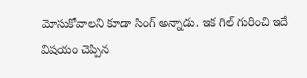మోసుకోవాలని కూడా సింగ్ అన్నాడు. ఇక గిల్ గురించి ఇదే విషయం చెప్పిన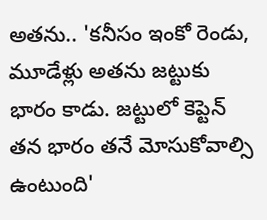అతను.. 'కనీసం ఇంకో రెండు, మూడేళ్లు అతను జట్టుకు భారం కాడు. జట్టులో కెప్టెన్ తన భారం తనే మోసుకోవాల్సి ఉంటుంది'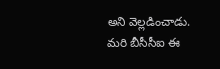అని వెల్లడించాడు. మరి బీసీసీఐ ఈ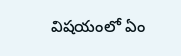విషయంలో ఏం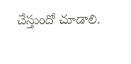చేస్తుందో చూడాలి.